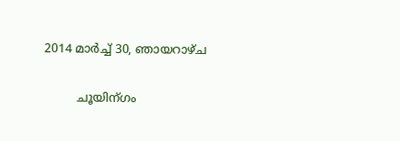2014 മാർച്ച് 30, ഞായറാഴ്‌ച

         ചൂയിന്ഗം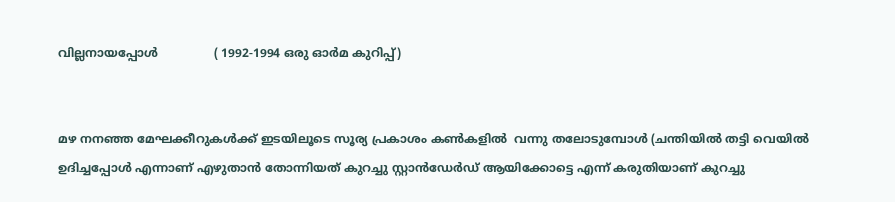വില്ലനായപ്പോൾ               ( 1992-1994 ഒരു ഓർമ കുറിപ്പ്)


മഴ നനഞ്ഞ മേഘക്കീറുകൾക്ക് ഇടയിലൂടെ സൂര്യ പ്രകാശം കണ്‍കളിൽ  വന്നു തലോടുമ്പോൾ (ചന്തിയിൽ തട്ടി വെയിൽ ഉദിച്ചപ്പോൾ എന്നാണ് എഴുതാൻ തോന്നിയത് കുറച്ചു സ്റ്റാൻഡേർഡ് ആയിക്കോട്ടെ എന്ന് കരുതിയാണ് കുറച്ചു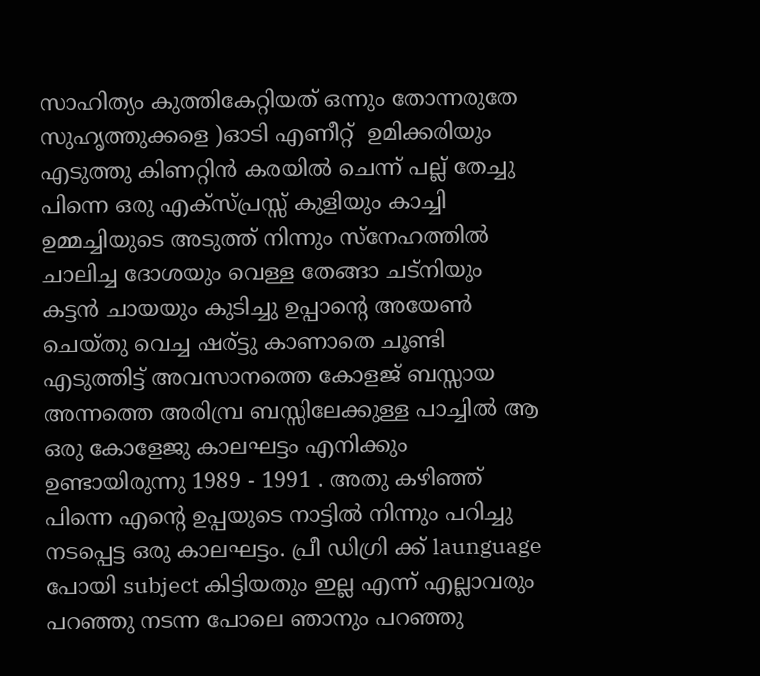സാഹിത്യം കുത്തികേറ്റിയത് ഒന്നും തോന്നരുതേ സുഹൃത്തുക്കളെ )ഓടി എണീറ്റ്‌  ഉമിക്കരിയും എടുത്തു കിണറ്റിൻ കരയിൽ ചെന്ന് പല്ല് തേച്ചു പിന്നെ ഒരു എക്സ്പ്രസ്സ്‌ കുളിയും കാച്ചി ഉമ്മച്ചിയുടെ അടുത്ത് നിന്നും സ്നേഹത്തിൽ ചാലിച്ച ദോശയും വെള്ള തേങ്ങാ ചട്നിയും കട്ടൻ ചായയും കുടിച്ചു ഉപ്പാന്റെ അയേണ്‍ ചെയ്തു വെച്ച ഷര്ട്ടു കാണാതെ ചൂണ്ടി എടുത്തിട്ട് അവസാനത്തെ കോളജ് ബസ്സായ അന്നത്തെ അരിമ്പ്ര ബസ്സിലേക്കുള്ള പാച്ചിൽ ആ ഒരു കോളേജു കാലഘട്ടം എനിക്കും ഉണ്ടായിരുന്നു 1989 - 1991 . അതു കഴിഞ്ഞ് പിന്നെ എന്റെ ഉപ്പയുടെ നാട്ടിൽ നിന്നും പറിച്ചു നടപ്പെട്ട ഒരു കാലഘട്ടം. പ്രീ ഡിഗ്രി ക്ക് launguage പോയി subject കിട്ടിയതും ഇല്ല എന്ന് എല്ലാവരും പറഞ്ഞു നടന്ന പോലെ ഞാനും പറഞ്ഞു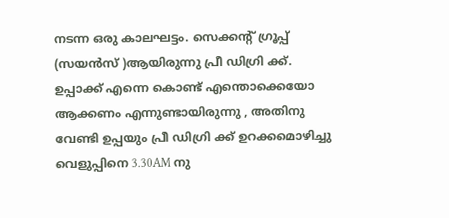നടന്ന ഒരു കാലഘട്ടം. സെക്കന്റ്‌ ഗ്രൂപ്പ് (സയൻസ് )ആയിരുന്നു പ്രീ ഡിഗ്രി ക്ക്. ഉപ്പാക്ക് എന്നെ കൊണ്ട് എന്തൊക്കെയോ ആക്കണം എന്നുണ്ടായിരുന്നു , അതിനു വേണ്ടി ഉപ്പയും പ്രീ ഡിഗ്രി ക്ക് ഉറക്കമൊഴിച്ചു വെളുപ്പിനെ 3.30AM നു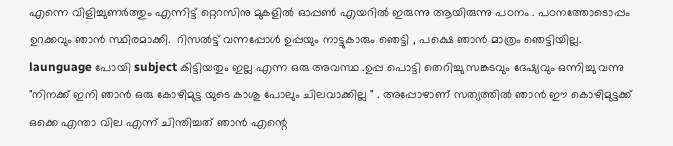എന്നെ വിളിച്ചുണർത്തും എന്നിട്ട് റ്റെറസിനു മുകളിൽ ഓപ്പണ്‍ എയറിൽ ഇരുന്നു ആയിരുന്നു പഠനം . പഠനത്തോടൊപ്പം ഉറക്കവും ഞാൻ സ്ഥിരമാക്കി.  റിസൽട്ട് വന്നപ്പോൾ ഉപ്പയും നാട്ടുകാരും ഞെട്ടി , പക്ഷെ ഞാൻ മാത്രം ഞെട്ടിയില്ല.  launguage പോയി subject കിട്ടിയതും ഇല്ല എന്ന ഒരു അവസ്ഥ .ഉപ്പ പൊട്ടി തെറിച്ചു സങ്കടവും ദേഷ്യവും ഒന്നിച്ചു വന്നു "നിനക്ക് ഇനി ഞാൻ ഒരു കോഴിമുട്ട യുടെ കാശു പോലും ചിലവാക്കില്ല " . അപ്പോഴാണ് സത്യത്തിൽ ഞാൻ ഈ കൊഴിമുട്ടക്ക് ഒക്കെ എന്താ വില എന്ന് ചിന്തിച്ചത് ഞാൻ എന്റെ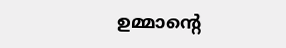ഉമ്മാന്റെ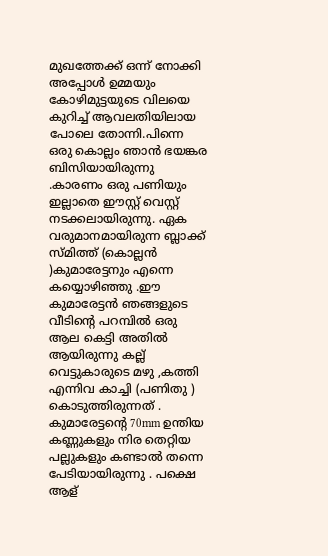മുഖത്തേക്ക് ഒന്ന് നോക്കി അപ്പോൾ ഉമ്മയും കോഴിമുട്ടയുടെ വിലയെ കുറിച്ച് ആവലതിയിലായ പോലെ തോന്നി.പിന്നെ ഒരു കൊല്ലം ഞാൻ ഭയങ്കര ബിസിയായിരുന്നു .കാരണം ഒരു പണിയും ഇല്ലാതെ ഈസ്റ്റ്‌ വെസ്റ്റ്‌ നടക്കലായിരുന്നു. ഏക വരുമാനമായിരുന്ന ബ്ലാക്ക് സ്മിത്ത് (കൊല്ലൻ )കുമാരേട്ടനും എന്നെ കയ്യൊഴിഞ്ഞു .ഈ കുമാരേട്ടൻ ഞങ്ങളുടെ വീടിന്റെ പറമ്പിൽ ഒരു ആല കെട്ടി അതിൽ ആയിരുന്നു കല്ല്‌ വെട്ടുകാരുടെ മഴു ,കത്തി എന്നിവ കാച്ചി (പണിതു ) കൊടുത്തിരുന്നത് . കുമാരേട്ടന്റെ 70mm ഉന്തിയ കണ്ണുകളും നിര തെറ്റിയ പല്ലുകളും കണ്ടാൽ തന്നെ പേടിയായിരുന്നു . പക്ഷെ ആള്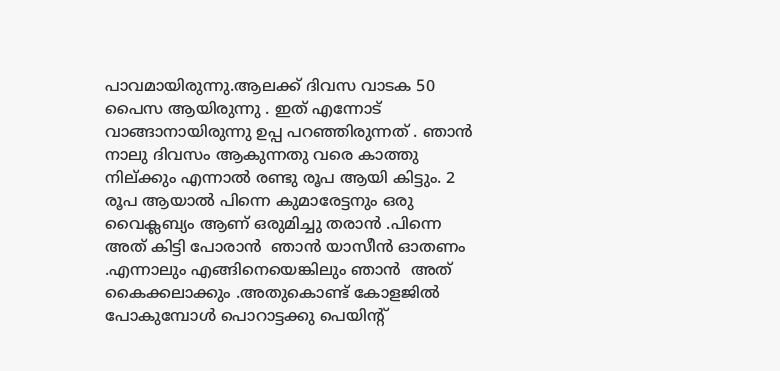പാവമായിരുന്നു.ആലക്ക് ദിവസ വാടക 50 പൈസ ആയിരുന്നു . ഇത് എന്നോട് വാങ്ങാനായിരുന്നു ഉപ്പ പറഞ്ഞിരുന്നത് . ഞാൻ നാലു ദിവസം ആകുന്നതു വരെ കാത്തു നില്ക്കും എന്നാൽ രണ്ടു രൂപ ആയി കിട്ടും. 2 രൂപ ആയാൽ പിന്നെ കുമാരേട്ടനും ഒരു വൈക്ലബ്യം ആണ് ഒരുമിച്ചു തരാൻ .പിന്നെ അത് കിട്ടി പോരാൻ  ഞാൻ യാസീൻ ഓതണം .എന്നാലും എങ്ങിനെയെങ്കിലും ഞാൻ  അത് കൈക്കലാക്കും .അതുകൊണ്ട് കോളജിൽ പോകുമ്പോൾ പൊറാട്ടക്കു പെയിന്റ്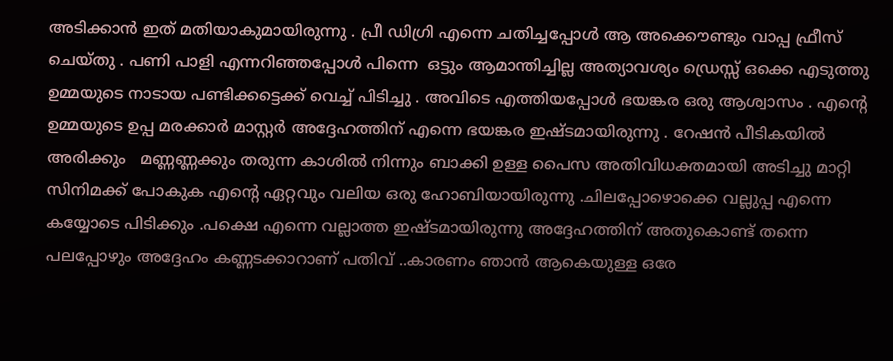അടിക്കാൻ ഇത് മതിയാകുമായിരുന്നു . പ്രീ ഡിഗ്രി എന്നെ ചതിച്ചപ്പോൾ ആ അക്കൌണ്ടും വാപ്പ ഫ്രീസ് ചെയ്തു . പണി പാളി എന്നറിഞ്ഞപ്പോൾ പിന്നെ  ഒട്ടും ആമാന്തിച്ചില്ല അത്യാവശ്യം ഡ്രെസ്സ് ഒക്കെ എടുത്തു ഉമ്മയുടെ നാടായ പണ്ടിക്കട്ടെക്ക് വെച്ച് പിടിച്ചു . അവിടെ എത്തിയപ്പോൾ ഭയങ്കര ഒരു ആശ്വാസം . എന്റെ ഉമ്മയുടെ ഉപ്പ മരക്കാർ മാസ്റ്റർ അദ്ദേഹത്തിന് എന്നെ ഭയങ്കര ഇഷ്ടമായിരുന്നു . റേഷൻ പീടികയിൽ അരിക്കും   മണ്ണണ്ണക്കും തരുന്ന കാശിൽ നിന്നും ബാക്കി ഉള്ള പൈസ അതിവിധക്തമായി അടിച്ചു മാറ്റി സിനിമക്ക് പോകുക എന്റെ ഏറ്റവും വലിയ ഒരു ഹോബിയായിരുന്നു .ചിലപ്പോഴൊക്കെ വല്ലുപ്പ എന്നെ കയ്യോടെ പിടിക്കും .പക്ഷെ എന്നെ വല്ലാത്ത ഇഷ്ടമായിരുന്നു അദ്ദേഹത്തിന് അതുകൊണ്ട് തന്നെ പലപ്പോഴും അദ്ദേഹം കണ്ണടക്കാറാണ് പതിവ് ..കാരണം ഞാൻ ആകെയുള്ള ഒരേ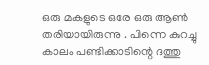ഒരു മകളുടെ ഒരേ ഒരു ആണ്‍ തരിയായിരുന്നു . പിന്നെ കുറച്ചു കാലം പണ്ടിക്കാടിന്റെ ദത്തു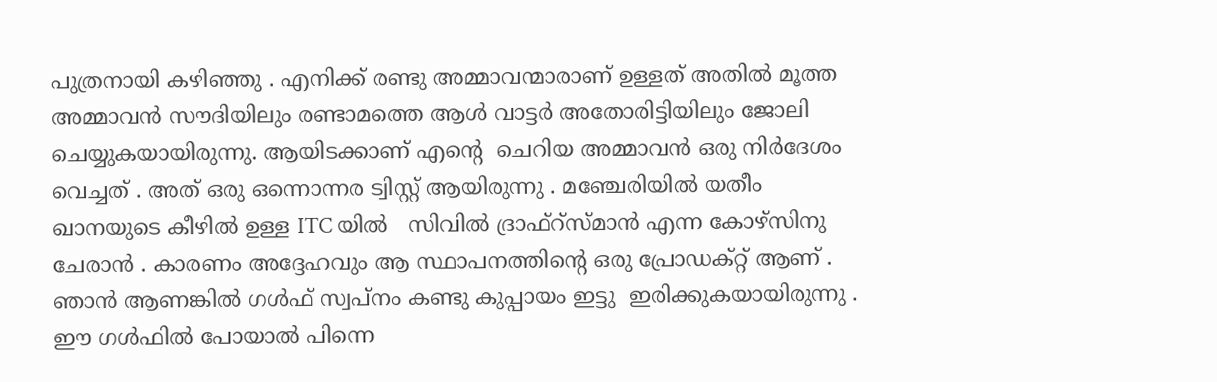പുത്രനായി കഴിഞ്ഞു . എനിക്ക് രണ്ടു അമ്മാവന്മാരാണ് ഉള്ളത് അതിൽ മൂത്ത അമ്മാവൻ സൗദിയിലും രണ്ടാമത്തെ ആൾ വാട്ടർ അതോരിട്ടിയിലും ജോലി ചെയ്യുകയായിരുന്നു. ആയിടക്കാണ്‌ എന്റെ  ചെറിയ അമ്മാവൻ ഒരു നിർദേശം വെച്ചത് . അത് ഒരു ഒന്നൊന്നര ട്വിസ്റ്റ്‌ ആയിരുന്നു . മഞ്ചേരിയിൽ യതീം ഖാനയുടെ കീഴിൽ ഉള്ള ITC യിൽ   സിവിൽ ദ്രാഫ്റ്സ്മാൻ എന്ന കോഴ്സിനു ചേരാൻ . കാരണം അദ്ദേഹവും ആ സ്ഥാപനത്തിന്റെ ഒരു പ്രോഡക്റ്റ് ആണ് . ഞാൻ ആണങ്കിൽ ഗൾഫ്‌ സ്വപ്നം കണ്ടു കുപ്പായം ഇട്ടു  ഇരിക്കുകയായിരുന്നു . ഈ ഗൾഫിൽ പോയാൽ പിന്നെ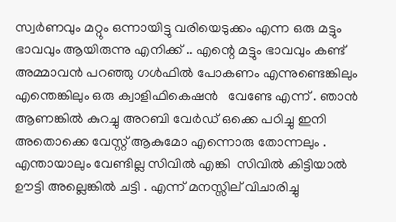സ്വർണവും മറ്റും ഒന്നായിട്ടു വരിയെടുക്കം എന്ന ഒരു മട്ടും ഭാവവും ആയിരുന്നു എനിക്ക് .. എന്റെ മട്ടും ഭാവവും കണ്ട് അമ്മാവൻ പറഞ്ഞു ഗൾഫിൽ പോകണം എന്നുണ്ടെങ്കിലും എന്തെങ്കിലും ഒരു ക്വാളിഫികെഷൻ   വേണ്ടേ എന്ന് . ഞാൻ ആണങ്കിൽ കുറച്ചു അറബി വേർഡ്‌ ഒക്കെ പഠിച്ചു ഇനി അതൊക്കെ വേസ്റ്റ് ആകുമോ എന്നൊരു തോന്നലും . എന്തായാലും വേണ്ടില്ല സിവിൽ എങ്കി  സിവിൽ കിട്ടിയാൽ ഊട്ടി അല്ലെങ്കിൽ ചട്ടി . എന്ന് മനസ്സില് വിചാരിച്ചു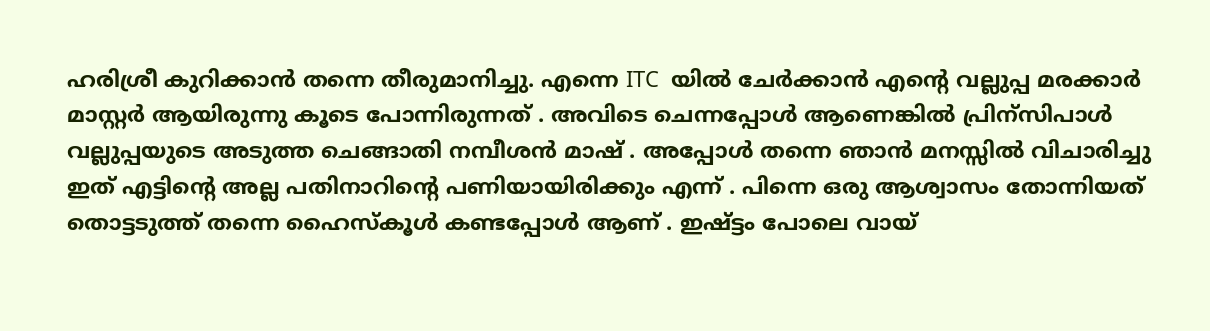ഹരിശ്രീ കുറിക്കാൻ തന്നെ തീരുമാനിച്ചു. എന്നെ ITC  യിൽ ചേർക്കാൻ എന്റെ വല്ലുപ്പ മരക്കാർ മാസ്റ്റർ ആയിരുന്നു കൂടെ പോന്നിരുന്നത് . അവിടെ ചെന്നപ്പോൾ ആണെങ്കിൽ പ്രിന്സിപാൾ വല്ലുപ്പയുടെ അടുത്ത ചെങ്ങാതി നമ്പീശൻ മാഷ് . അപ്പോൾ തന്നെ ഞാൻ മനസ്സിൽ വിചാരിച്ചു ഇത് എട്ടിന്റെ അല്ല പതിനാറിന്റെ പണിയായിരിക്കും എന്ന് . പിന്നെ ഒരു ആശ്വാസം തോന്നിയത് തൊട്ടടുത്ത്‌ തന്നെ ഹൈസ്കൂൾ കണ്ടപ്പോൾ ആണ് . ഇഷ്ട്ടം പോലെ വായ്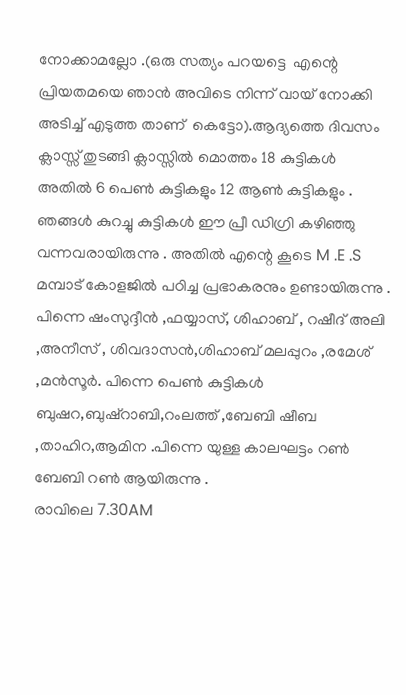നോക്കാമല്ലോ .(ഒരു സത്യം പറയട്ടെ  എന്റെ പ്രിയതമയെ ഞാൻ അവിടെ നിന്ന് വായ് നോക്കി അടിച്ച് എടുത്ത താണ്  കെട്ടോ).ആദ്യത്തെ ദിവസം ക്ലാസ്സ്‌ തുടങ്ങി ക്ലാസ്സിൽ മൊത്തം 18 കുട്ടികൾ അതിൽ 6 പെണ്‍ കുട്ടികളും 12 ആണ്‍ കുട്ടികളും . ഞങ്ങൾ കുറച്ചു കുട്ടികൾ ഈ പ്രീ ഡിഗ്രി കഴിഞ്ഞു വന്നവരായിരുന്നു . അതിൽ എന്റെ കൂടെ M .E .S  മമ്പാട് കോളജിൽ പഠിച്ച പ്രഭാകരനും ഉണ്ടായിരുന്നു . പിന്നെ ഷംസുദ്ദീൻ ,ഫയ്യാസ്, ശിഹാബ് , റഷീദ് അലി ,അനീസ്‌ , ശിവദാസൻ,ശിഹാബ് മലപ്പുറം ,രമേശ്‌ ,മൻസൂർ. പിന്നെ പെണ്‍ കുട്ടികൾ  ബുഷറ,ബുഷ്റാബി,റംലത്ത് ,ബേബി ഷീബ ,താഹിറ,ആമിന .പിന്നെ യുള്ള കാലഘട്ടം റണ്‍ ബേബി റണ്‍ ആയിരുന്നു .
രാവിലെ 7.30AM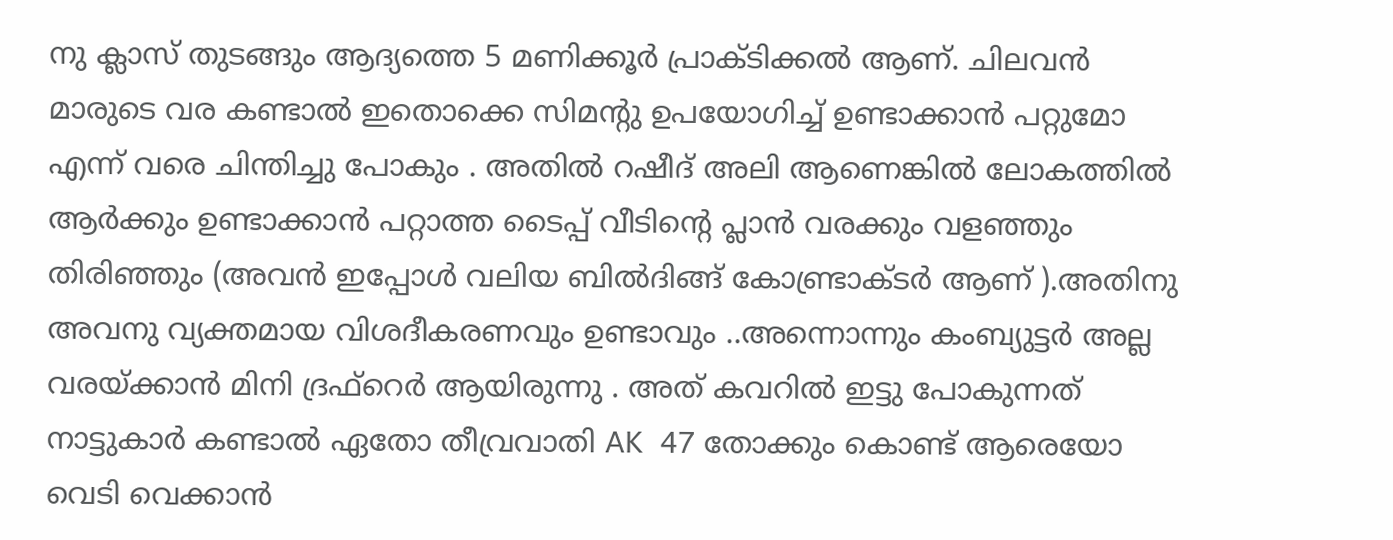നു ക്ലാസ് തുടങ്ങും ആദ്യത്തെ 5 മണിക്കൂർ പ്രാക്ടിക്കൽ ആണ്. ചിലവൻ മാരുടെ വര കണ്ടാൽ ഇതൊക്കെ സിമന്റു ഉപയോഗിച്ച് ഉണ്ടാക്കാൻ പറ്റുമോ എന്ന് വരെ ചിന്തിച്ചു പോകും . അതിൽ റഷീദ് അലി ആണെങ്കിൽ ലോകത്തിൽ ആർക്കും ഉണ്ടാക്കാൻ പറ്റാത്ത ടൈപ്പ് വീടിന്റെ പ്ലാൻ വരക്കും വളഞ്ഞും തിരിഞ്ഞും (അവൻ ഇപ്പോൾ വലിയ ബിൽദിങ്ങ് കോണ്ട്രാക്ടർ ആണ് ).അതിനു അവനു വ്യക്തമായ വിശദീകരണവും ഉണ്ടാവും ..അന്നൊന്നും കംബ്യുട്ടർ അല്ല വരയ്ക്കാൻ മിനി ദ്രഫ്റെർ ആയിരുന്നു . അത് കവറിൽ ഇട്ടു പോകുന്നത് നാട്ടുകാർ കണ്ടാൽ ഏതോ തീവ്രവാതി AK  47 തോക്കും കൊണ്ട് ആരെയോ വെടി വെക്കാൻ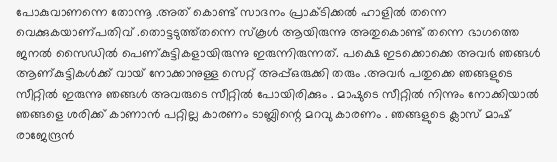പോകുവാണന്നെ തോന്നൂ .അത് കൊണ്ട് സാദനം പ്രാക്ടിക്കൽ ഹാളിൽ തന്നെ വെക്കുകയാണ്പതിവ് .തൊട്ടടുത്ത്തന്നെ സ്കൂൾ ആയിരുന്നു അതുകൊണ്ട് തന്നെ ഭാഗത്തെ ജനൽ സൈഡിൽ പെണ്കുട്ടികളായിരുന്നു ഇരുന്നിരുന്നത്. പക്ഷെ ഇടക്കൊക്കെ അവർ ഞങ്ങൾ ആണ്കുട്ടികൾക്ക് വായ് നോക്കാനുള്ള സെറ്റ് അപ്പ്ഒരുക്കി തരും .അവർ പതുക്കെ ഞങ്ങളുടെ സീറ്റിൽ ഇരുന്നു ഞങ്ങൾ അവരുടെ സീറ്റിൽ പോയിരിക്കും . മാഷുടെ സീറ്റിൽ നിന്നും നോക്കിയാൽ ഞങ്ങളെ ശരിക്ക് കാണാൻ പറ്റില്ല കാരണം ടാബ്ലിന്റെ മറവു കാരണം . ഞങ്ങളുടെ ക്ലാസ് മാഷ് രാജേന്ദ്രൻ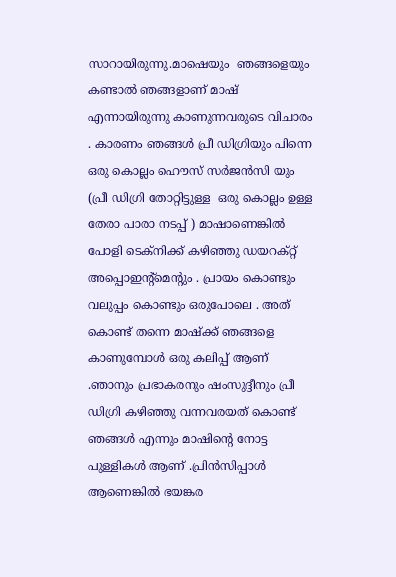സാറായിരുന്നു.മാഷെയും  ഞങ്ങളെയും കണ്ടാൽ ഞങ്ങളാണ് മാഷ് എന്നായിരുന്നു കാണുന്നവരുടെ വിചാരം . കാരണം ഞങ്ങൾ പ്രീ ഡിഗ്രിയും പിന്നെ ഒരു കൊല്ലം ഹൌസ് സർജൻസി യും (പ്രീ ഡിഗ്രി തോറ്റിട്ടുള്ള  ഒരു കൊല്ലം ഉള്ള തേരാ പാരാ നടപ്പ് ) മാഷാണെങ്കിൽ പോളി ടെക്നിക്ക് കഴിഞ്ഞു ഡയറക്റ്റ് അപ്പൊഇന്റ്മെന്റും . പ്രായം കൊണ്ടും വലുപ്പം കൊണ്ടും ഒരുപോലെ . അത് കൊണ്ട് തന്നെ മാഷ്ക്ക് ഞങ്ങളെ കാണുമ്പോൾ ഒരു കലിപ്പ് ആണ് .ഞാനും പ്രഭാകരനും ഷംസുദ്ദീനും പ്രീ ഡിഗ്രി കഴിഞ്ഞു വന്നവരയത് കൊണ്ട് ഞങ്ങൾ എന്നും മാഷിന്റെ നോട്ട പുള്ളികൾ ആണ് .പ്രിൻസിപ്പാൾ ആണെങ്കിൽ ഭയങ്കര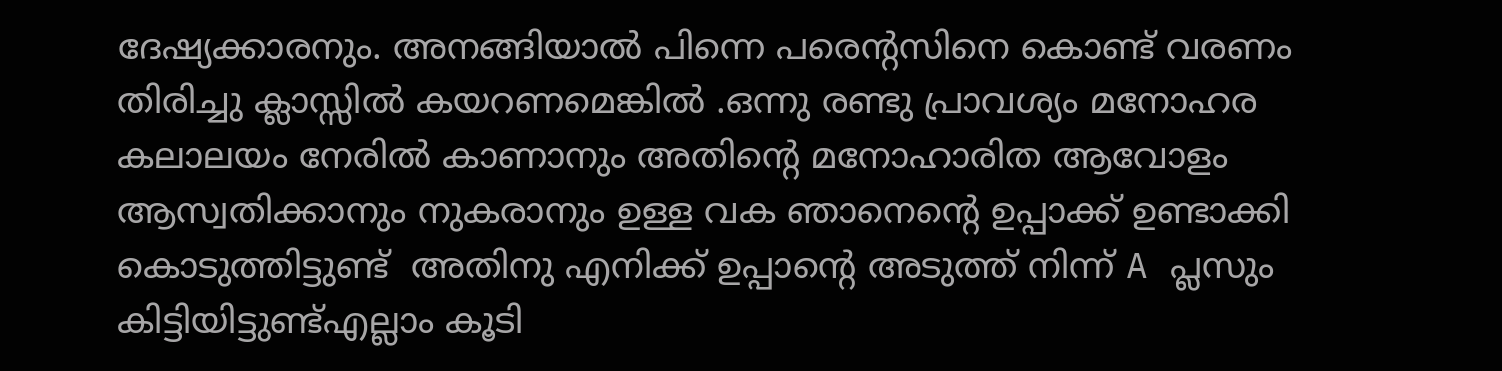ദേഷ്യക്കാരനും. അനങ്ങിയാൽ പിന്നെ പരെന്റസിനെ കൊണ്ട് വരണം തിരിച്ചു ക്ലാസ്സിൽ കയറണമെങ്കിൽ .ഒന്നു രണ്ടു പ്രാവശ്യം മനോഹര കലാലയം നേരിൽ കാണാനും അതിന്റെ മനോഹാരിത ആവോളം ആസ്വതിക്കാനും നുകരാനും ഉള്ള വക ഞാനെന്റെ ഉപ്പാക്ക് ഉണ്ടാക്കി കൊടുത്തിട്ടുണ്ട്‌  അതിനു എനിക്ക് ഉപ്പാന്റെ അടുത്ത് നിന്ന് A പ്ലസും കിട്ടിയിട്ടുണ്ട്എല്ലാം കൂടി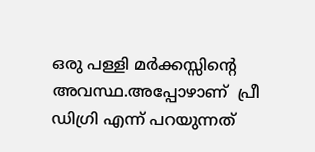ഒരു പള്ളി മർക്കസ്സിന്റെ അവസ്ഥ.അപ്പോഴാണ്  പ്രീ ഡിഗ്രി എന്ന് പറയുന്നത്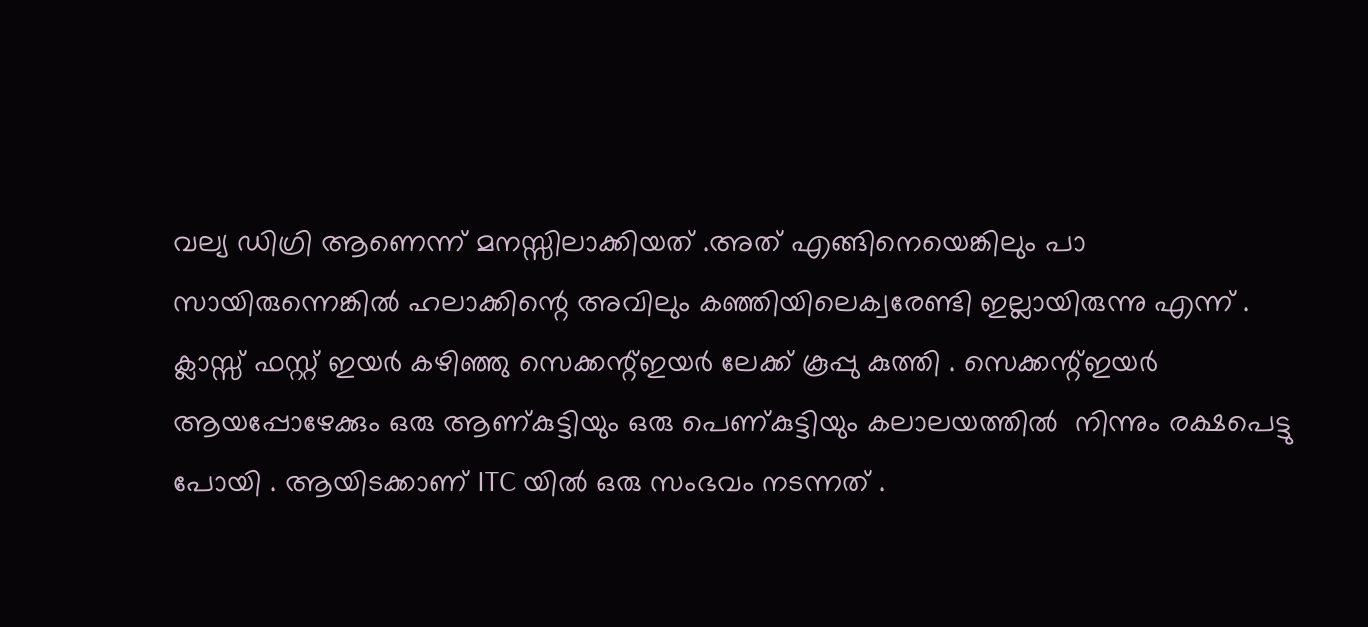വല്യ ഡിഗ്രി ആണെന്ന് മനസ്സിലാക്കിയത്‌ .അത് എങ്ങിനെയെങ്കിലും പാ  സായിരുന്നെങ്കിൽ ഹലാക്കിന്റെ അവിലും കഞ്ഞിയിലെക്വരേണ്ടി ഇല്ലായിരുന്നു എന്ന് . ക്ലാസ്സ് ഫസ്റ്റ് ഇയർ കഴിഞ്ഞു സെക്കന്റ്ഇയർ ലേക്ക് കൂപ്പു കുത്തി . സെക്കന്റ്ഇയർ ആയപ്പോഴേക്കും ഒരു ആണ്കുട്ടിയും ഒരു പെണ്കുട്ടിയും കലാലയത്തിൽ  നിന്നും രക്ഷപെട്ടു പോയി . ആയിടക്കാണ്‌ ITC യിൽ ഒരു സംഭവം നടന്നത് .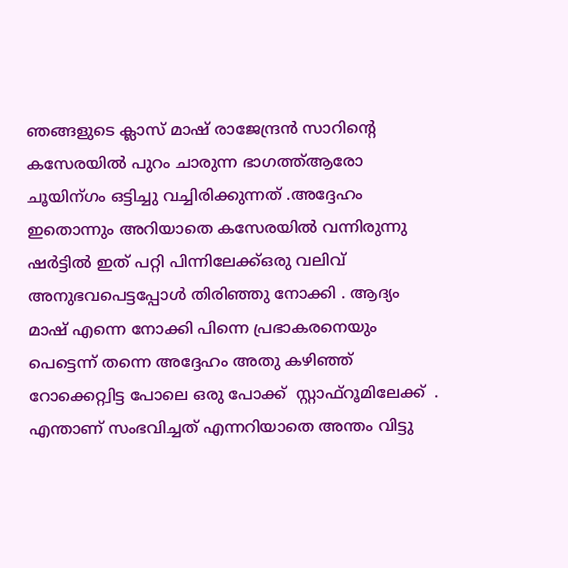ഞങ്ങളുടെ ക്ലാസ് മാഷ് രാജേന്ദ്രൻ സാറിന്റെ കസേരയിൽ പുറം ചാരുന്ന ഭാഗത്ത്ആരോ ചൂയിന്ഗം ഒട്ടിച്ചു വച്ചിരിക്കുന്നത് .അദ്ദേഹം ഇതൊന്നും അറിയാതെ കസേരയിൽ വന്നിരുന്നു ഷർട്ടിൽ ഇത് പറ്റി പിന്നിലേക്ക്ഒരു വലിവ് അനുഭവപെട്ടപ്പോൾ തിരിഞ്ഞു നോക്കി . ആദ്യം മാഷ് എന്നെ നോക്കി പിന്നെ പ്രഭാകരനെയും പെട്ടെന്ന് തന്നെ അദ്ദേഹം അതു കഴിഞ്ഞ് റോക്കെറ്റ്വിട്ട പോലെ ഒരു പോക്ക്  സ്റ്റാഫ്റൂമിലേക്ക്‌  . എന്താണ് സംഭവിച്ചത് എന്നറിയാതെ അന്തം വിട്ടു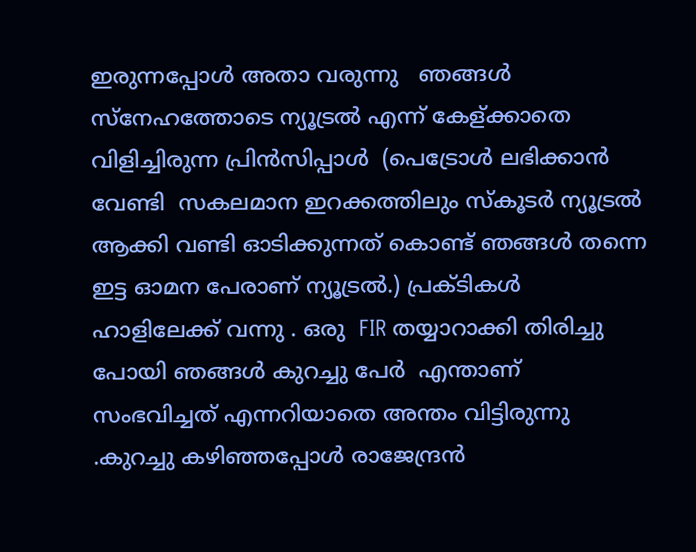ഇരുന്നപ്പോൾ അതാ വരുന്നു   ഞങ്ങൾ സ്നേഹത്തോടെ ന്യൂട്രൽ എന്ന് കേള്ക്കാതെ വിളിച്ചിരുന്ന പ്രിൻസിപ്പാൾ  (പെട്രോൾ ലഭിക്കാൻ വേണ്ടി  സകലമാന ഇറക്കത്തിലും സ്കൂടർ ന്യൂട്രൽ ആക്കി വണ്ടി ഓടിക്കുന്നത് കൊണ്ട് ഞങ്ങൾ തന്നെ ഇട്ട ഓമന പേരാണ് ന്യൂട്രൽ.) പ്രക്ടികൾ ഹാളിലേക്ക് വന്നു . ഒരു  FIR തയ്യാറാക്കി തിരിച്ചു പോയി ഞങ്ങൾ കുറച്ചു പേർ  എന്താണ് സംഭവിച്ചത് എന്നറിയാതെ അന്തം വിട്ടിരുന്നു .കുറച്ചു കഴിഞ്ഞപ്പോൾ രാജേന്ദ്രൻ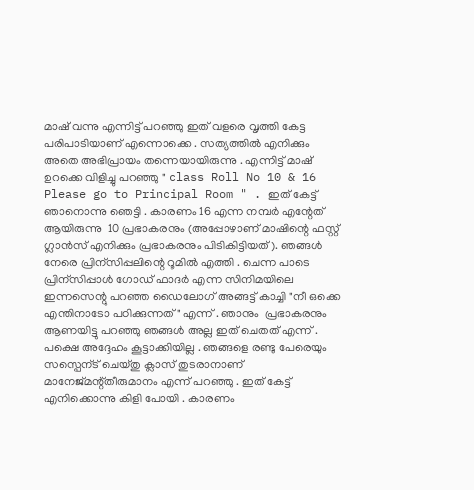മാഷ് വന്നു എന്നിട്ട് പറഞ്ഞു ഇത് വളരെ വൃത്തി കേട്ട പരിപാടിയാണ് എന്നൊക്കെ . സത്യത്തിൽ എനിക്കും അതെ അഭിപ്രായം തന്നെയായിരുന്നു . എന്നിട്ട് മാഷ് ഉറക്കെ വിളിച്ചു പറഞ്ഞു " class Roll No 10 & 16 Please go to Principal Room " . ഇത് കേട്ട് ഞാനൊന്നു ഞെട്ടി . കാരണം 16 എന്ന നമ്പർ എന്റേത് ആയിരുന്നു  10 പ്രഭാകരനും (അപ്പോഴാണ് മാഷിന്റെ ഫസ്റ്റ് ഗ്ലാൻസ് എനിക്കും പ്രഭാകരനും പിടികിട്ടിയത് ). ഞങ്ങൾ നേരെ പ്രിന്സിപ്പലിന്റെ റൂമിൽ എത്തി . ചെന്ന പാടെ പ്രിന്സിപ്പാൾ ഗോഡ് ഫാദർ എന്ന സിനിമയിലെ ഇന്നസെന്റു പറഞ്ഞ ഡൈലോഗ് അങ്ങട്ട് കാച്ചി "നീ ഒക്കെ എന്തിനാടോ പഠിക്കുന്നത്" എന്ന് . ഞാനും  പ്രഭാകരനും ആണയിട്ടു പറഞ്ഞു ഞങ്ങൾ അല്ല ഇത് ചെതത് എന്ന് . പക്ഷെ അദ്ദേഹം കൂട്ടാക്കിയില്ല . ഞങ്ങളെ രണ്ടു പേരെയും സസ്പെന്ട് ചെയ്തു ക്ലാസ് തുടരാനാണ് മാനേജ്മന്റ്തീരുമാനം എന്ന് പറഞ്ഞു . ഇത് കേട്ട് എനിക്കൊന്നു കിളി പോയി . കാരണം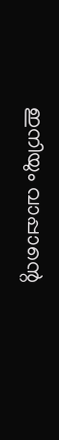ഇനിയും വാപ്പാന്റെ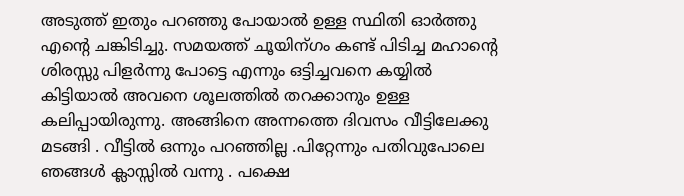അടുത്ത് ഇതും പറഞ്ഞു പോയാൽ ഉള്ള സ്ഥിതി ഓർത്തു എന്റെ ചങ്കിടിച്ചു. സമയത്ത് ചൂയിന്ഗം കണ്ട് പിടിച്ച മഹാന്റെ ശിരസ്സു പിളർന്നു പോട്ടെ എന്നും ഒട്ടിച്ചവനെ കയ്യിൽ കിട്ടിയാൽ അവനെ ശൂലത്തിൽ തറക്കാനും ഉള്ള  കലിപ്പായിരുന്നു. അങ്ങിനെ അന്നത്തെ ദിവസം വീട്ടിലേക്കു മടങ്ങി . വീട്ടിൽ ഒന്നും പറഞ്ഞില്ല .പിറ്റേന്നും പതിവുപോലെ ഞങ്ങൾ ക്ലാസ്സിൽ വന്നു . പക്ഷെ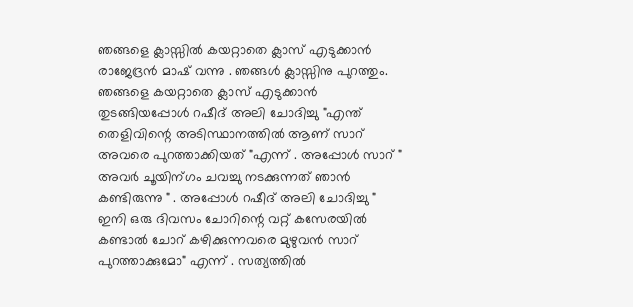ഞങ്ങളെ ക്ലാസ്സിൽ കയറ്റാതെ ക്ലാസ് എടുക്കാൻ രാജേദ്രൻ മാഷ് വന്നു . ഞങ്ങൾ ക്ലാസ്സിനു പുറത്തും. ഞങ്ങളെ കയറ്റാതെ ക്ലാസ് എടുക്കാൻ തുടങ്ങിയപ്പോൾ റഷീദ് അലി ചോദിച്ചു "എന്ത് തെളിവിന്റെ അടിസ്ഥാനത്തിൽ ആണ് സാറ് അവരെ പുറത്താക്കിയത് "എന്ന് . അപ്പോൾ സാറ് " അവർ ചൂയിന്ഗം ചവച്ചു നടക്കുന്നത് ഞാൻ കണ്ടിരുന്നു " . അപ്പോൾ റഷീദ് അലി ചോദിച്ചു " ഇനി ഒരു ദിവസം ചോറിന്റെ വറ്റ് കസേരയിൽ കണ്ടാൽ ചോറ് കഴിക്കുന്നവരെ മുഴുവൻ സാറ് പുറത്താക്കുമോ" എന്ന് . സത്യത്തിൽ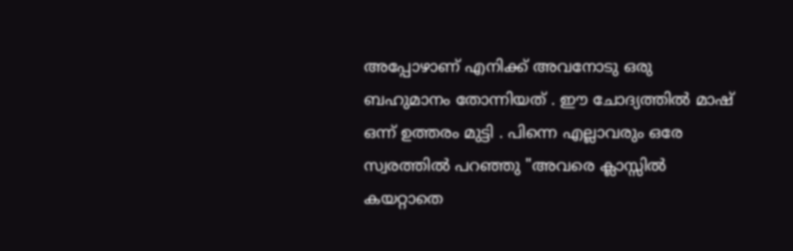അപ്പോഴാണ് എനിക്ക് അവനോടു ഒരു ബഹുമാനം തോന്നിയത് . ഈ ചോദ്യത്തിൽ മാഷ് ഒന്ന് ഉത്തരം മുട്ടി . പിന്നെ എല്ലാവരും ഒരേ സ്വരത്തിൽ പറഞ്ഞു "അവരെ ക്ലാസ്സിൽ കയറ്റാതെ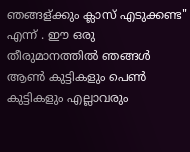ഞങ്ങള്ക്കും ക്ലാസ് എടുക്കണ്ട" എന്ന് . ഈ ഒരു തീരുമാനത്തിൽ ഞങ്ങൾ ആണ്‍ കുട്ടികളും പെണ്‍  കുട്ടികളും എല്ലാവരും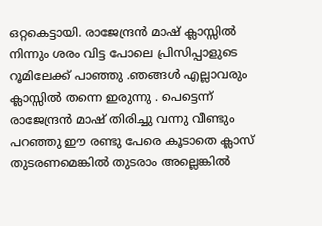ഒറ്റകെട്ടായി. രാജേന്ദ്രൻ മാഷ് ക്ലാസ്സിൽ നിന്നും ശരം വിട്ട പോലെ പ്രിസിപ്പാളുടെ റൂമിലേക്ക്‌ പാഞ്ഞു .ഞങ്ങൾ എല്ലാവരും ക്ലാസ്സിൽ തന്നെ ഇരുന്നു . പെട്ടെന്ന് രാജേന്ദ്രൻ മാഷ് തിരിച്ചു വന്നു വീണ്ടും പറഞ്ഞു ഈ രണ്ടു പേരെ കൂടാതെ ക്ലാസ് തുടരണമെങ്കിൽ തുടരാം അല്ലെങ്കിൽ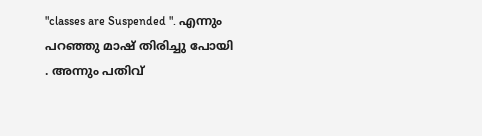"classes are Suspended ". എന്നും പറഞ്ഞു മാഷ് തിരിച്ചു പോയി . അന്നും പതിവ്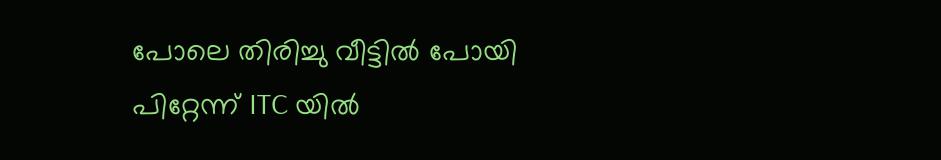പോലെ തിരിച്ചു വീട്ടിൽ പോയി പിറ്റേന്ന് ITC യിൽ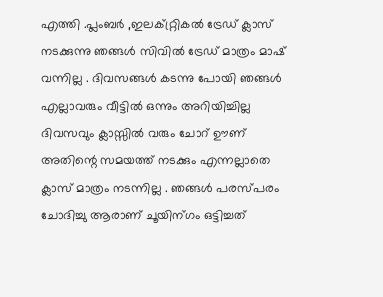എത്തി .പ്ലംബർ ,ഇലക്റ്റ്രികൽ ട്രേഡ് ക്ലാസ് നടക്കുന്നു ഞങ്ങൾ സിവിൽ ട്രേഡ് മാത്രം മാഷ് വന്നില്ല . ദിവസങ്ങൾ കടന്നു പോയി ഞങ്ങൾ എല്ലാവരും വീട്ടിൽ ഒന്നും അറിയിച്ചില്ല ദിവസവും ക്ലാസ്സിൽ വരും ചോറ് ഊണ് അതിന്റെ സമയത്ത് നടക്കും എന്നല്ലാതെ ക്ലാസ് മാത്രം നടന്നില്ല . ഞങ്ങൾ പരസ്പരം ചോദിച്ചു ആരാണ് ചൂയിന്ഗം ഒട്ടിച്ചത്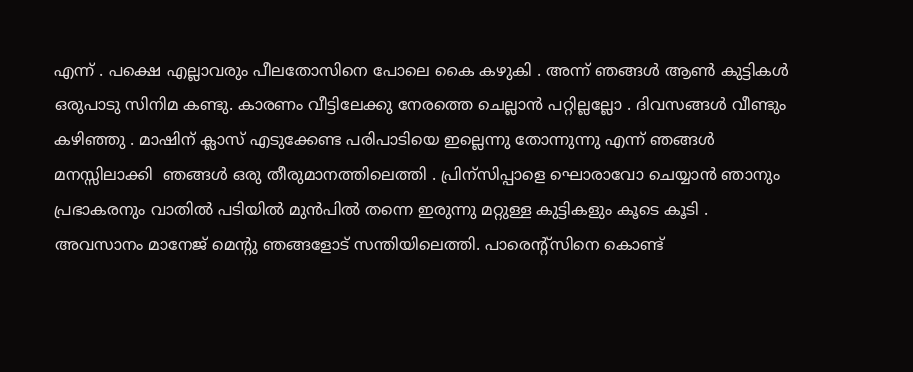എന്ന് . പക്ഷെ എല്ലാവരും പീലതോസിനെ പോലെ കൈ കഴുകി . അന്ന് ഞങ്ങൾ ആണ്‍ കുട്ടികൾ ഒരുപാടു സിനിമ കണ്ടു. കാരണം വീട്ടിലേക്കു നേരത്തെ ചെല്ലാൻ പറ്റില്ലല്ലോ . ദിവസങ്ങൾ വീണ്ടും കഴിഞ്ഞു . മാഷിന് ക്ലാസ് എടുക്കേണ്ട പരിപാടിയെ ഇല്ലെന്നു തോന്നുന്നു എന്ന് ഞങ്ങൾ മനസ്സിലാക്കി  ഞങ്ങൾ ഒരു തീരുമാനത്തിലെത്തി . പ്രിന്സിപ്പാളെ ഘൊരാവോ ചെയ്യാൻ ഞാനും പ്രഭാകരനും വാതിൽ പടിയിൽ മുൻപിൽ തന്നെ ഇരുന്നു മറ്റുള്ള കുട്ടികളും കൂടെ കൂടി . അവസാനം മാനേജ് മെന്റു ഞങ്ങളോട് സന്തിയിലെത്തി. പാരെന്റ്സിനെ കൊണ്ട്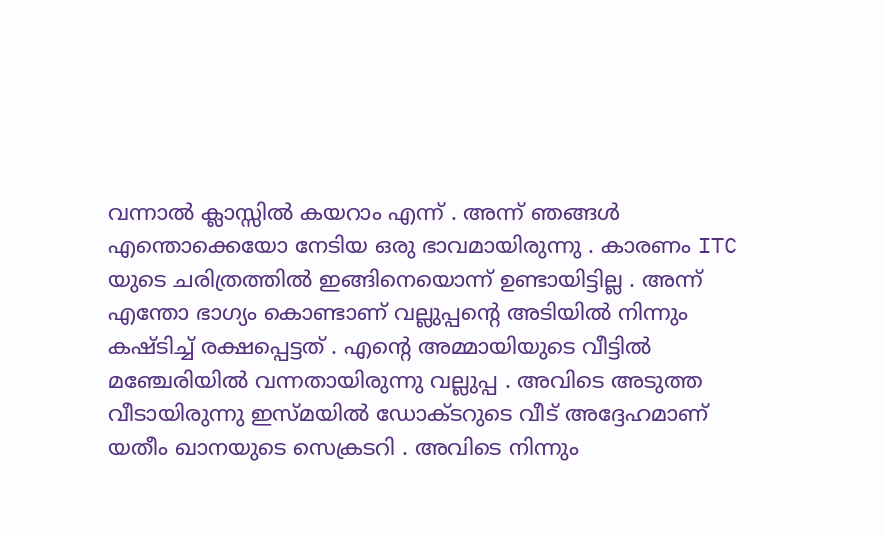വന്നാൽ ക്ലാസ്സിൽ കയറാം എന്ന് . അന്ന് ഞങ്ങൾ എന്തൊക്കെയോ നേടിയ ഒരു ഭാവമായിരുന്നു . കാരണം ITC യുടെ ചരിത്രത്തിൽ ഇങ്ങിനെയൊന്ന് ഉണ്ടായിട്ടില്ല . അന്ന് എന്തോ ഭാഗ്യം കൊണ്ടാണ് വല്ലുപ്പന്റെ അടിയിൽ നിന്നും കഷ്ടിച്ച് രക്ഷപ്പെട്ടത് . എന്റെ അമ്മായിയുടെ വീട്ടിൽ മഞ്ചേരിയിൽ വന്നതായിരുന്നു വല്ലുപ്പ . അവിടെ അടുത്ത വീടായിരുന്നു ഇസ്മയിൽ ഡോക്ടറുടെ വീട് അദ്ദേഹമാണ് യതീം ഖാനയുടെ സെക്രടറി . അവിടെ നിന്നും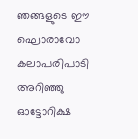ഞങ്ങളുടെ ഈ ഘൊരാവോ കലാപരിപാടി അറിഞ്ഞു ഓട്ടോറിക്ഷ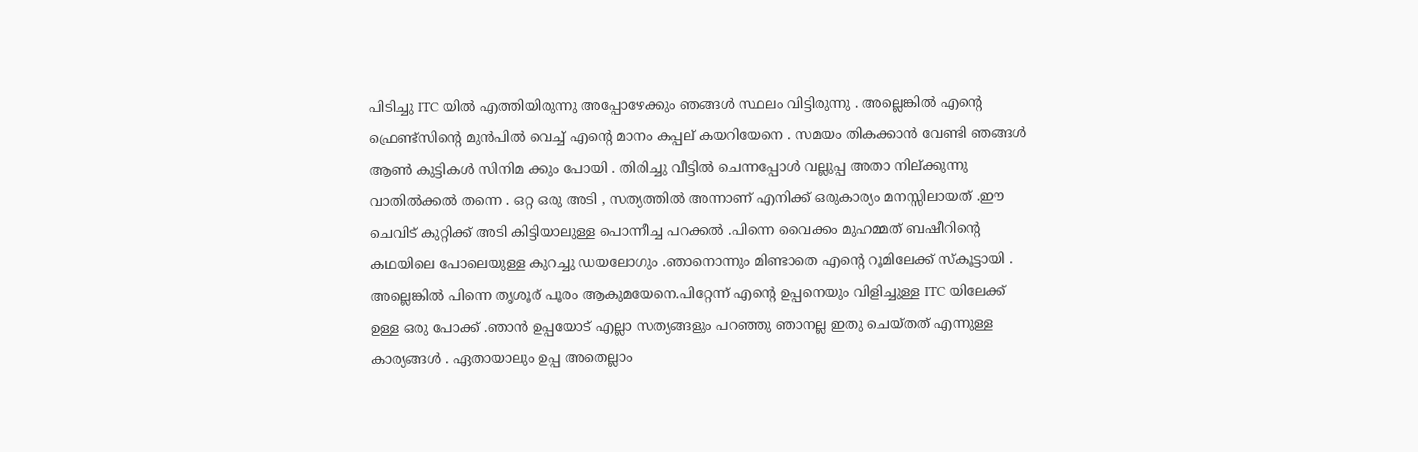പിടിച്ചു ITC യിൽ എത്തിയിരുന്നു അപ്പോഴേക്കും ഞങ്ങൾ സ്ഥലം വിട്ടിരുന്നു . അല്ലെങ്കിൽ എന്റെ ഫ്രെണ്ട്സിന്റെ മുൻപിൽ വെച്ച് എന്റെ മാനം കപ്പല് കയറിയേനെ . സമയം തികക്കാൻ വേണ്ടി ഞങ്ങൾ ആണ്‍ കുട്ടികൾ സിനിമ ക്കും പോയി . തിരിച്ചു വീട്ടിൽ ചെന്നപ്പോൾ വല്ലുപ്പ അതാ നില്ക്കുന്നു വാതിൽക്കൽ തന്നെ . ഒറ്റ ഒരു അടി , സത്യത്തിൽ അന്നാണ് എനിക്ക് ഒരുകാര്യം മനസ്സിലായത് .ഈ  ചെവിട് കുറ്റിക്ക് അടി കിട്ടിയാലുള്ള പൊന്നീച്ച പറക്കൽ .പിന്നെ വൈക്കം മുഹമ്മത് ബഷീറിന്റെ കഥയിലെ പോലെയുള്ള കുറച്ചു ഡയലോഗും .ഞാനൊന്നും മിണ്ടാതെ എന്റെ റൂമിലേക്ക്‌ സ്കൂട്ടായി . അല്ലെങ്കിൽ പിന്നെ തൃശൂര് പൂരം ആകുമയേനെ.പിറ്റേന്ന് എന്റെ ഉപ്പനെയും വിളിച്ചുള്ള ITC യിലേക്ക്  ഉള്ള ഒരു പോക്ക് .ഞാൻ ഉപ്പയോട് എല്ലാ സത്യങ്ങളും പറഞ്ഞു ഞാനല്ല ഇതു ചെയ്തത് എന്നുള്ള കാര്യങ്ങൾ . ഏതായാലും ഉപ്പ അതെല്ലാം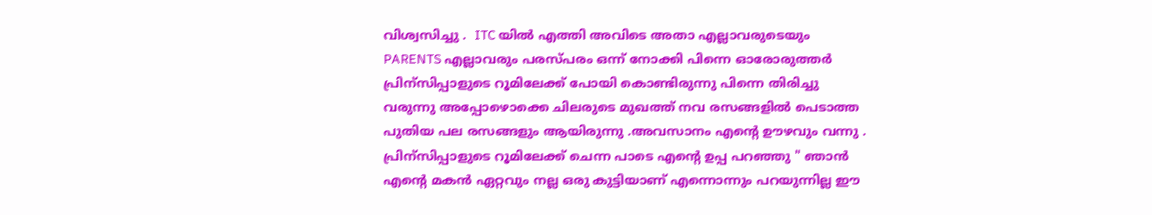വിശ്വസിച്ചു .  ITC യിൽ എത്തി അവിടെ അതാ എല്ലാവരുടെയും PARENTS എല്ലാവരും പരസ്പരം ഒന്ന് നോക്കി പിന്നെ ഓരോരുത്തർ പ്രിന്സിപ്പാളുടെ റൂമിലേക്ക്‌ പോയി കൊണ്ടിരുന്നു പിന്നെ തിരിച്ചു വരുന്നു അപ്പോഴൊക്കെ ചിലരുടെ മുഖത്ത് നവ രസങ്ങളിൽ പെടാത്ത പുതിയ പല രസങ്ങളും ആയിരുന്നു .അവസാനം എന്റെ ഊഴവും വന്നു . പ്രിന്സിപ്പാളുടെ റൂമിലേക്ക്‌ ചെന്ന പാടെ എന്റെ ഉപ്പ പറഞ്ഞു " ഞാൻ എന്റെ മകൻ ഏറ്റവും നല്ല ഒരു കുട്ടിയാണ് എന്നൊന്നും പറയുന്നില്ല ഈ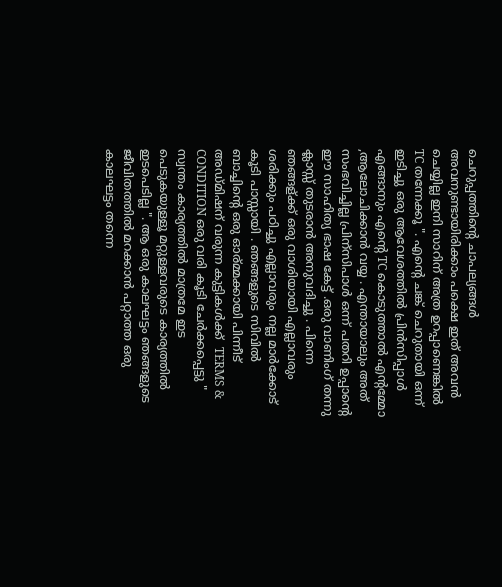ചെറുപ്പത്തിന്റെ ചാപല്യങ്ങൾ അവനുണ്ടായിരിക്കാം പക്ഷെ ഇത് അവൻ ചെയ്യില്ല ഇനി സാറിന് അത്ര ഉറപ്പാണെങ്കിൽ TC തന്നേക്കൂ ". എന്റെ ചങ്ക് ചെറുതായി ഒന്ന് ഇടിച്ചു ഒരു ആവേശത്തിൽ പ്രിൻസിപ്പാൾ എങ്ങാനും എന്റെ TC കൊടുത്താൽ എന്റമ്മോ ,ആലോചിക്കാൻ വയ്യ . എന്തായാലും അത് സംഭവിച്ചില്ല പ്രിന്സിപാൾ ഒന്ന് പതറി ഉപ്പാന്റെ ഈ സാഹിത്യ ഭാഷ കേട്ട് .ഒരു വാണിംഗ് തന്നു ക്ലാസ്സ്‌ തുടരാൻ അനുവദിച്ചു . പിന്നെ ഞങ്ങള്ക്ക് ഒരു വാശിയായി എല്ലാവരും ശരിക്കും പഠിച്ചു എല്ലാവരും നല്ല മാർക്കോട് കൂടി പാസ്സായി . ഞങ്ങളുടെ സിവിൽ ബാച്ചിന്റെ ഒരു ഓര്മ്മക്കായി പിന്നീട്  അഡ്മിഷന് വരുന്ന കുട്ടികൾക്ക്‌  TERMS & CONDITION ഒരു വരി കൂടി ചേർക്കപ്പെട്ടു " സ്വന്തം കാര്യത്തിൽ മാത്രമേ ഇട പെടുകയുള്ളൂ മറ്റുള്ളവരുടെ കാര്യത്തിൽ ഇടപെടില്ല ". ആ ഒരു കാലഘട്ടം ഞങ്ങളുടെ ജീവിതത്തിൽ മറക്കാൻ പറ്റാത്ത ഒരു കാലഘട്ടം തന്നെ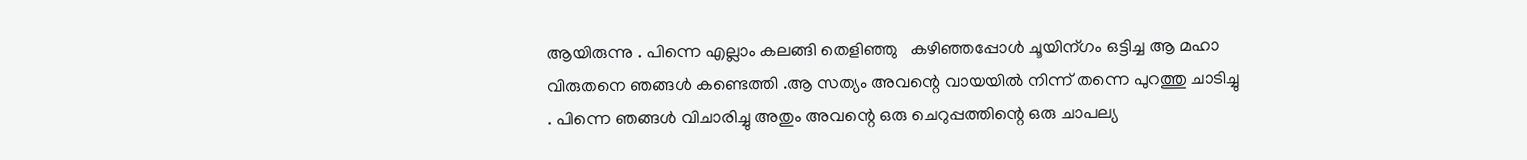ആയിരുന്നു . പിന്നെ എല്ലാം കലങ്ങി തെളിഞ്ഞു   കഴിഞ്ഞപ്പോൾ ചൂയിന്ഗം ഒട്ടിച്ച ആ മഹാ വിരുതനെ ഞങ്ങൾ കണ്ടെത്തി .ആ സത്യം അവന്റെ വായയിൽ നിന്ന് തന്നെ പുറത്തു ചാടിച്ചു . പിന്നെ ഞങ്ങൾ വിചാരിച്ചു അതും അവന്റെ ഒരു ചെറുപ്പത്തിന്റെ ഒരു ചാപല്യ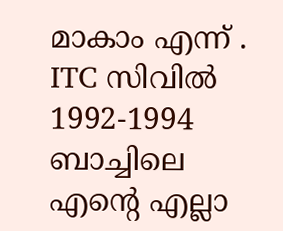മാകാം എന്ന് . ITC സിവിൽ 1992-1994  ബാച്ചിലെ എന്റെ എല്ലാ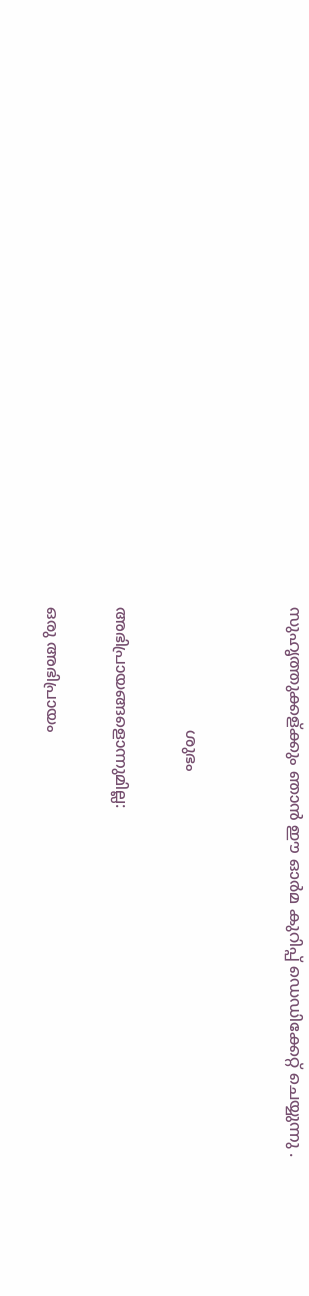സുഹൃത്തുക്കള്ക്കും ഞാൻ ഈ ഓർമ കുറിപ്പ് ഡെഡിക്കേറ്റ് ചെയ്യുന്നു .


                         ശുഭം

അഭിപ്രായങ്ങളൊന്നുമില്ല:

ഒരു അഭിപ്രായം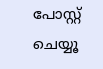പോസ്റ്റ് ചെയ്യൂ